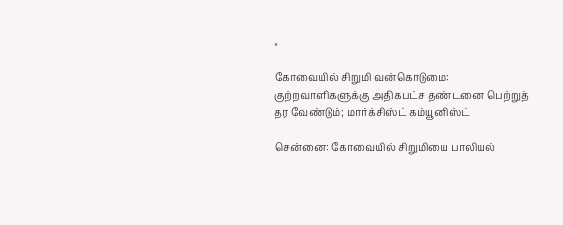×

கோவையில் சிறுமி வன்கொடுமை: குற்றவாளிகளுக்கு அதிகபட்ச தண்டனை பெற்றுத் தர வேண்டும்; மார்க்சிஸ்ட் கம்யூனிஸ்ட்

சென்னை: கோவையில் சிறுமியை பாலியல்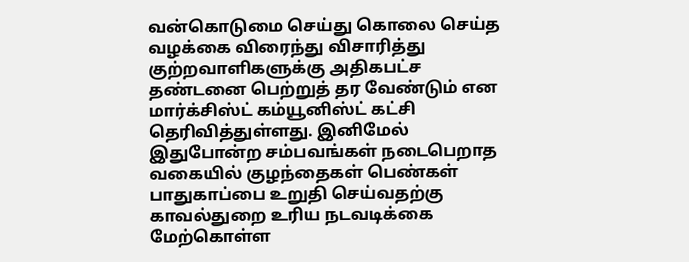வன்கொடுமை செய்து கொலை செய்த வழக்கை விரைந்து விசாரித்து குற்றவாளிகளுக்கு அதிகபட்ச தண்டனை பெற்றுத் தர வேண்டும் என மார்க்சிஸ்ட் கம்யூனிஸ்ட் கட்சி தெரிவித்துள்ளது. இனிமேல் இதுபோன்ற சம்பவங்கள் நடைபெறாத வகையில் குழந்தைகள் பெண்கள் பாதுகாப்பை உறுதி செய்வதற்கு காவல்துறை உரிய நடவடிக்கை மேற்கொள்ள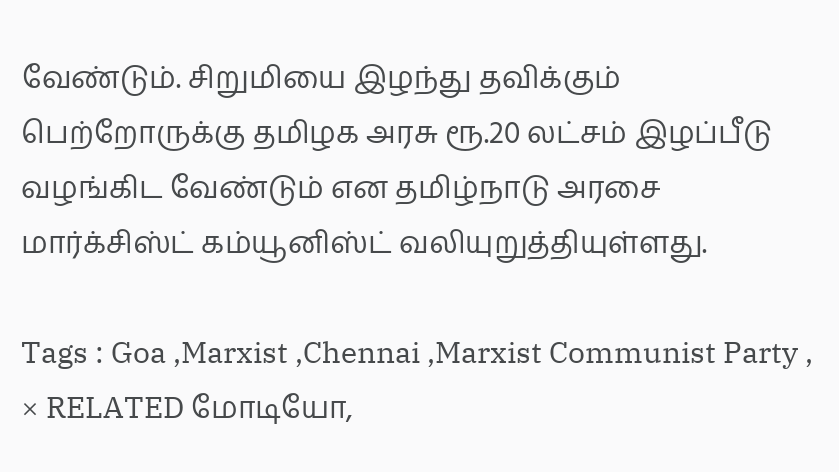வேண்டும். சிறுமியை இழந்து தவிக்கும் பெற்றோருக்கு தமிழக அரசு ரூ.20 லட்சம் இழப்பீடு வழங்கிட வேண்டும் என தமிழ்நாடு அரசை மார்க்சிஸ்ட் கம்யூனிஸ்ட் வலியுறுத்தியுள்ளது.

Tags : Goa ,Marxist ,Chennai ,Marxist Communist Party ,
× RELATED மோடியோ,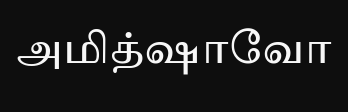அமித்ஷாவோ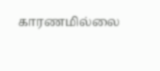காரணமில்லை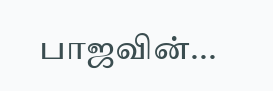பாஜவின்...